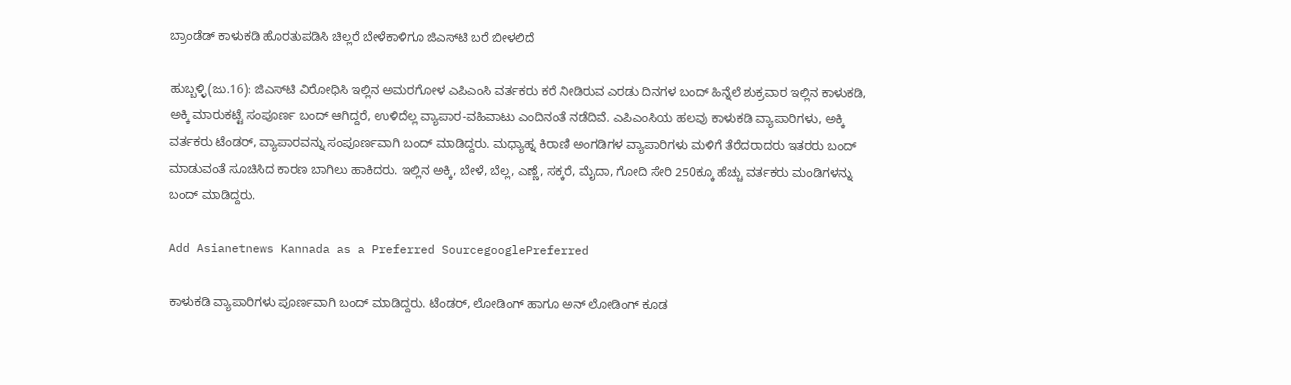ಬ್ರಾಂಡೆಡ್‌ ಕಾಳುಕಡಿ ಹೊರತುಪಡಿಸಿ ಚಿಲ್ಲರೆ ಬೇಳೆಕಾಳಿಗೂ ಜಿಎಸ್‌ಟಿ ಬರೆ ಬೀಳಲಿದೆ

ಹುಬ್ಬಳ್ಳಿ(ಜು.16): ಜಿಎಸ್‌ಟಿ ವಿರೋಧಿಸಿ ಇಲ್ಲಿನ ಅಮರಗೋಳ ಎಪಿಎಂಸಿ ವರ್ತಕರು ಕರೆ ನೀಡಿರುವ ಎರಡು ದಿನಗಳ ಬಂದ್‌ ಹಿನ್ನೆಲೆ ಶುಕ್ರವಾರ ಇಲ್ಲಿನ ಕಾಳುಕಡಿ, ಅಕ್ಕಿ ಮಾರುಕಟ್ಟೆ ಸಂಪೂರ್ಣ ಬಂದ್‌ ಆಗಿದ್ದರೆ, ಉಳಿದೆಲ್ಲ ವ್ಯಾಪಾರ-ವಹಿವಾಟು ಎಂದಿನಂತೆ ನಡೆದಿವೆ. ಎಪಿಎಂಸಿಯ ಹಲವು ಕಾಳುಕಡಿ ವ್ಯಾಪಾರಿಗಳು, ಅಕ್ಕಿ ವರ್ತಕರು ಟೆಂಡರ್‌, ವ್ಯಾಪಾರವನ್ನು ಸಂಪೂರ್ಣವಾಗಿ ಬಂದ್‌ ಮಾಡಿದ್ದರು. ಮಧ್ಯಾಹ್ನ ಕಿರಾಣಿ ಅಂಗಡಿಗಳ ವ್ಯಾಪಾರಿಗಳು ಮಳಿಗೆ ತೆರೆದರಾದರು ಇತರರು ಬಂದ್‌ ಮಾಡುವಂತೆ ಸೂಚಿಸಿದ ಕಾರಣ ಬಾಗಿಲು ಹಾಕಿದರು. ಇಲ್ಲಿನ ಅಕ್ಕಿ, ಬೇಳೆ, ಬೆಲ್ಲ, ಎಣ್ಣೆ, ಸಕ್ಕರೆ, ಮೈದಾ, ಗೋದಿ ಸೇರಿ 250ಕ್ಕೂ ಹೆಚ್ಚು ವರ್ತಕರು ಮಂಡಿಗಳನ್ನು ಬಂದ್‌ ಮಾಡಿದ್ದರು.

Add Asianetnews Kannada as a Preferred SourcegooglePreferred

ಕಾಳುಕಡಿ ವ್ಯಾಪಾರಿಗಳು ಪೂರ್ಣವಾಗಿ ಬಂದ್‌ ಮಾಡಿದ್ದರು. ಟೆಂಡರ್‌, ಲೋಡಿಂಗ್‌ ಹಾಗೂ ಅನ್‌ ಲೋಡಿಂಗ್‌ ಕೂಡ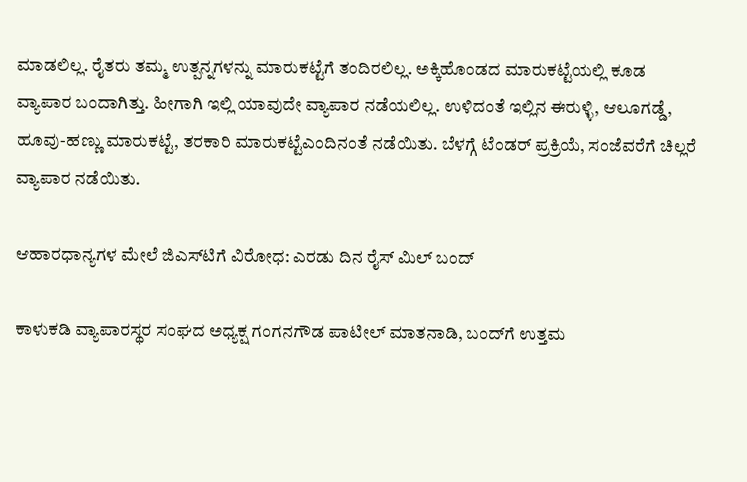ಮಾಡಲಿಲ್ಲ. ರೈತರು ತಮ್ಮ ಉತ್ಪನ್ನಗಳನ್ನು ಮಾರುಕಟ್ಟೆಗೆ ತಂದಿರಲಿಲ್ಲ. ಅಕ್ಕಿಹೊಂಡದ ಮಾರುಕಟ್ಟೆಯಲ್ಲಿ ಕೂಡ ವ್ಯಾಪಾರ ಬಂದಾಗಿತ್ತು. ಹೀಗಾಗಿ ಇಲ್ಲಿ ಯಾವುದೇ ವ್ಯಾಪಾರ ನಡೆಯಲಿಲ್ಲ. ಉಳಿದಂತೆ ಇಲ್ಲಿನ ಈರುಳ್ಳಿ, ಆಲೂಗಡ್ಡೆ, ಹೂವು-ಹಣ್ಣು ಮಾರುಕಟ್ಟೆ, ತರಕಾರಿ ಮಾರುಕಟ್ಟೆಎಂದಿನಂತೆ ನಡೆಯಿತು. ಬೆಳಗ್ಗೆ ಟೆಂಡರ್‌ ಪ್ರಕ್ರಿಯೆ, ಸಂಜೆವರೆಗೆ ಚಿಲ್ಲರೆ ವ್ಯಾಪಾರ ನಡೆಯಿತು.

ಆಹಾರಧಾನ್ಯಗಳ ಮೇಲೆ ಜಿಎಸ್‌ಟಿಗೆ ವಿರೋಧ: ಎರಡು ದಿನ ರೈಸ್ ಮಿಲ್ ಬಂದ್

ಕಾಳುಕಡಿ ವ್ಯಾಪಾರಸ್ಥರ ಸಂಘದ ಅಧ್ಯಕ್ಷ ಗಂಗನಗೌಡ ಪಾಟೀಲ್‌ ಮಾತನಾಡಿ, ಬಂದ್‌ಗೆ ಉತ್ತಮ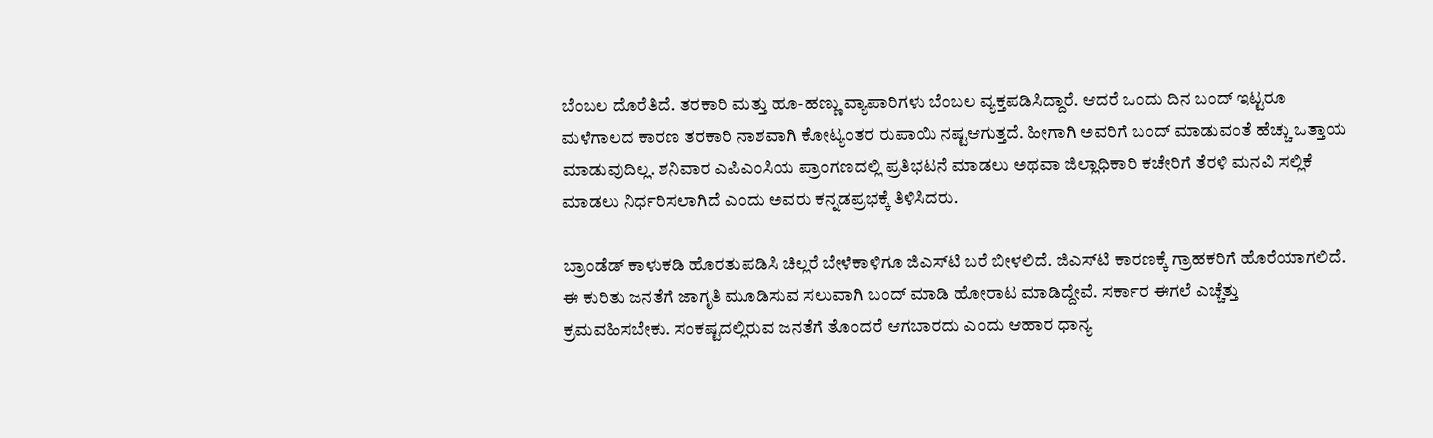ಬೆಂಬಲ ದೊರೆತಿದೆ. ತರಕಾರಿ ಮತ್ತು ಹೂ-ಹಣ್ಣು ವ್ಯಾಪಾರಿಗಳು ಬೆಂಬಲ ವ್ಯಕ್ತಪಡಿಸಿದ್ದಾರೆ. ಆದರೆ ಒಂದು ದಿನ ಬಂದ್‌ ಇಟ್ಟರೂ ಮಳೆಗಾಲದ ಕಾರಣ ತರಕಾರಿ ನಾಶವಾಗಿ ಕೋಟ್ಯಂತರ ರುಪಾಯಿ ನಷ್ಟಆಗುತ್ತದೆ. ಹೀಗಾಗಿ ಅವರಿಗೆ ಬಂದ್‌ ಮಾಡುವಂತೆ ಹೆಚ್ಚು ಒತ್ತಾಯ ಮಾಡುವುದಿಲ್ಲ. ಶನಿವಾರ ಎಪಿಎಂಸಿಯ ಪ್ರಾಂಗಣದಲ್ಲಿ ಪ್ರತಿಭಟನೆ ಮಾಡಲು ಅಥವಾ ಜಿಲ್ಲಾಧಿಕಾರಿ ಕಚೇರಿಗೆ ತೆರಳಿ ಮನವಿ ಸಲ್ಲಿಕೆ ಮಾಡಲು ನಿರ್ಧರಿಸಲಾಗಿದೆ ಎಂದು ಅವರು ಕನ್ನಡಪ್ರಭಕ್ಕೆ ತಿಳಿಸಿದರು.

ಬ್ರಾಂಡೆಡ್‌ ಕಾಳುಕಡಿ ಹೊರತುಪಡಿಸಿ ಚಿಲ್ಲರೆ ಬೇಳೆಕಾಳಿಗೂ ಜಿಎಸ್‌ಟಿ ಬರೆ ಬೀಳಲಿದೆ. ಜಿಎಸ್‌ಟಿ ಕಾರಣಕ್ಕೆ ಗ್ರಾಹಕರಿಗೆ ಹೊರೆಯಾಗಲಿದೆ. ಈ ಕುರಿತು ಜನತೆಗೆ ಜಾಗೃತಿ ಮೂಡಿಸುವ ಸಲುವಾಗಿ ಬಂದ್‌ ಮಾಡಿ ಹೋರಾಟ ಮಾಡಿದ್ದೇವೆ. ಸರ್ಕಾರ ಈಗಲೆ ಎಚ್ಚೆತ್ತು ಕ್ರಮವಹಿಸಬೇಕು. ಸಂಕಷ್ಟದಲ್ಲಿರುವ ಜನತೆಗೆ ತೊಂದರೆ ಆಗಬಾರದು ಎಂದು ಆಹಾರ ಧಾನ್ಯ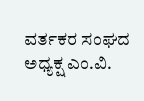ವರ್ತಕರ ಸಂಘದ ಅಧ್ಯಕ್ಷ ಎಂ.ವಿ.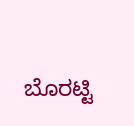ಬೊರಟ್ಟಿ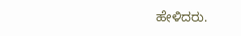ಹೇಳಿದರು.